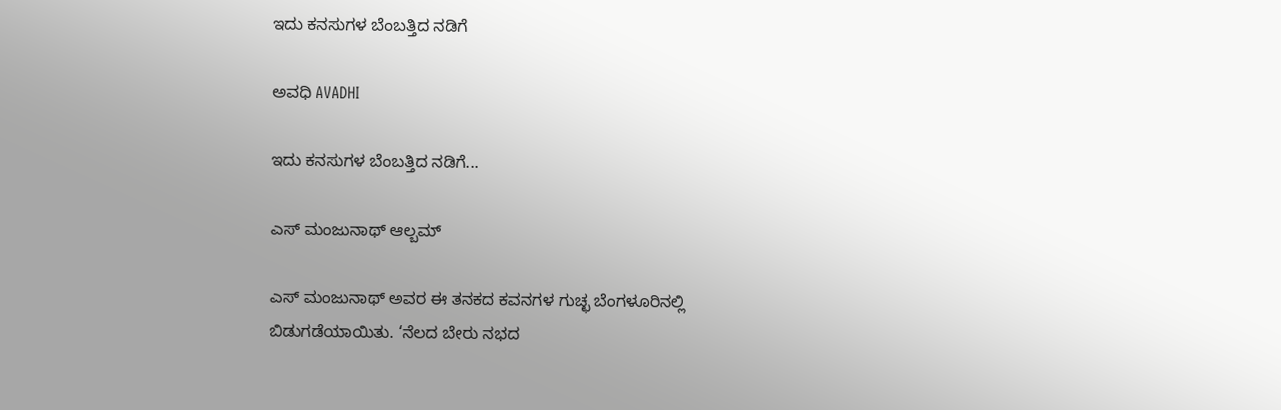ಇದು ಕನಸುಗಳ ಬೆಂಬತ್ತಿದ ನಡಿಗೆ‍

ಅವಧಿ AVADHI

ಇದು ಕನಸುಗಳ ಬೆಂಬತ್ತಿದ ನಡಿಗೆ...

ಎಸ್ ಮಂಜುನಾಥ್ ಆಲ್ಬಮ್

ಎಸ್ ಮಂಜುನಾಥ್ ಅವರ ಈ ತನಕದ ಕವನಗಳ ಗುಚ್ಛ ಬೆಂಗಳೂರಿನಲ್ಲಿ ಬಿಡುಗಡೆಯಾಯಿತು. ‘ನೆಲದ ಬೇರು ನಭದ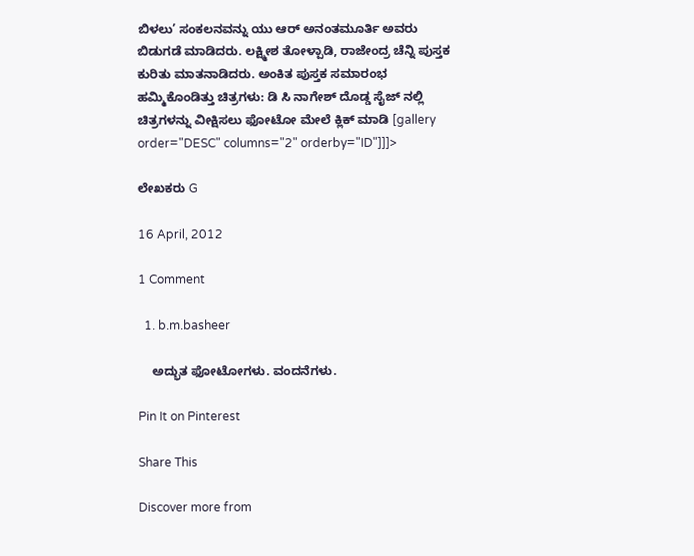ಬಿಳಲು’ ಸಂಕಲನವನ್ನು ಯು ಆರ್ ಅನಂತಮೂರ್ತಿ ಅವರು ಬಿಡುಗಡೆ ಮಾಡಿದರು. ಲಕ್ಷ್ಮೀಶ ತೋಳ್ಪಾಡಿ, ರಾಜೇಂದ್ರ ಚೆನ್ನಿ ಪುಸ್ತಕ ಕುರಿತು ಮಾತನಾಡಿದರು. ಅಂಕಿತ ಪುಸ್ತಕ ಸಮಾರಂಭ ಹಮ್ಮಿಕೊಂಡಿತ್ತು ಚಿತ್ರಗಳು: ಡಿ ಸಿ ನಾಗೇಶ್ ದೊಡ್ಡ ಸೈಜ್ ನಲ್ಲಿ ಚಿತ್ರಗಳನ್ನು ವೀಕ್ಷಿಸಲು ಫೋಟೋ ಮೇಲೆ ಕ್ಲಿಕ್ ಮಾಡಿ [gallery order="DESC" columns="2" orderby="ID"]]]>

ಲೇಖಕರು G

16 April, 2012

1 Comment

  1. b.m.basheer

    ಅದ್ಭುತ ಫೋಟೋಗಳು. ವಂದನೆಗಳು.

Pin It on Pinterest

Share This

Discover more from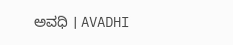ಅವಧಿ । AVADHI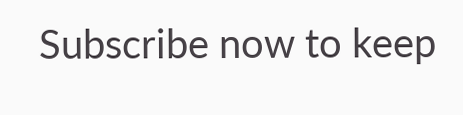Subscribe now to keep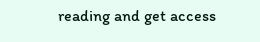reading and get access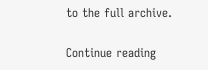to the full archive.

Continue reading